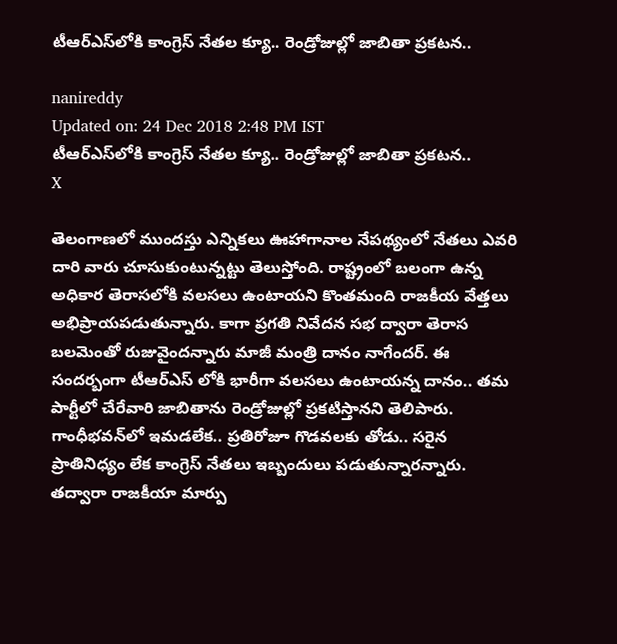టీఆర్‌ఎస్‌లోకి కాంగ్రెస్‌ నేతల క్యూ.. రెండ్రోజుల్లో జాబితా ప్రకటన..

nanireddy
Updated on: 24 Dec 2018 2:48 PM IST
టీఆర్‌ఎస్‌లోకి కాంగ్రెస్‌ నేతల క్యూ.. రెండ్రోజుల్లో జాబితా ప్రకటన..
X

తెలంగాణలో ముందస్తు ఎన్నికలు ఊహాగానాల నేపథ్యంలో నేతలు ఎవరి దారి వారు చూసుకుంటున్నట్టు తెలుస్తోంది. రాష్ట్రంలో బలంగా ఉన్న అధికార తెరాసలోకి వలసలు ఉంటాయని కొంతమంది రాజకీయ వేత్తలు అభిప్రాయపడుతున్నారు. కాగా ప్రగతి నివేదన సభ ద్వారా తెరాస బలమెంతో రుజువైందన్నారు మాజీ మంత్రి దానం నాగేందర్. ఈ సందర్బంగా టీఆర్ఎస్ లోకి భారీగా వలసలు ఉంటాయన్న దానం.. తమ పార్టీలో చేరేవారి జాబితాను రెండ్రోజుల్లో ప్రకటిస్తానని తెలిపారు. గాంధీభవన్‌లో ఇమడలేక.. ప్రతిరోజూ గొడవలకు తోడు.. సరైన ప్రాతినిధ్యం లేక కాంగ్రెస్ నేతలు ఇబ్బందులు పడుతున్నారన్నారు. తద్వారా రాజకీయా మార్పు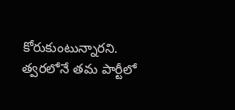కోరుకుంటున్నారని. త్వరలోనే తమ పార్టీలో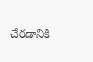చేరడానికి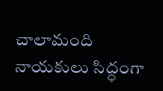చాలామంది నాయకులు సిద్ధంగా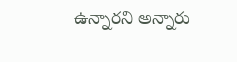ఉన్నారని అన్నారు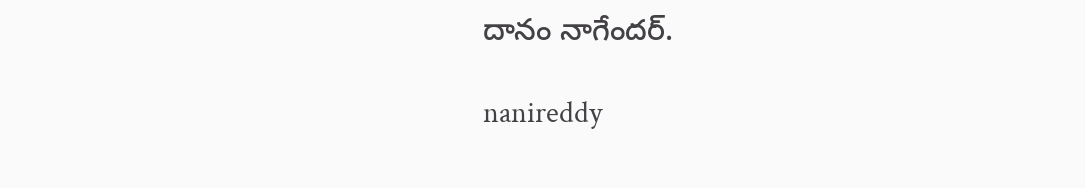దానం నాగేందర్.

nanireddy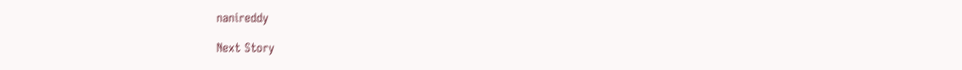nanireddy

Next Story